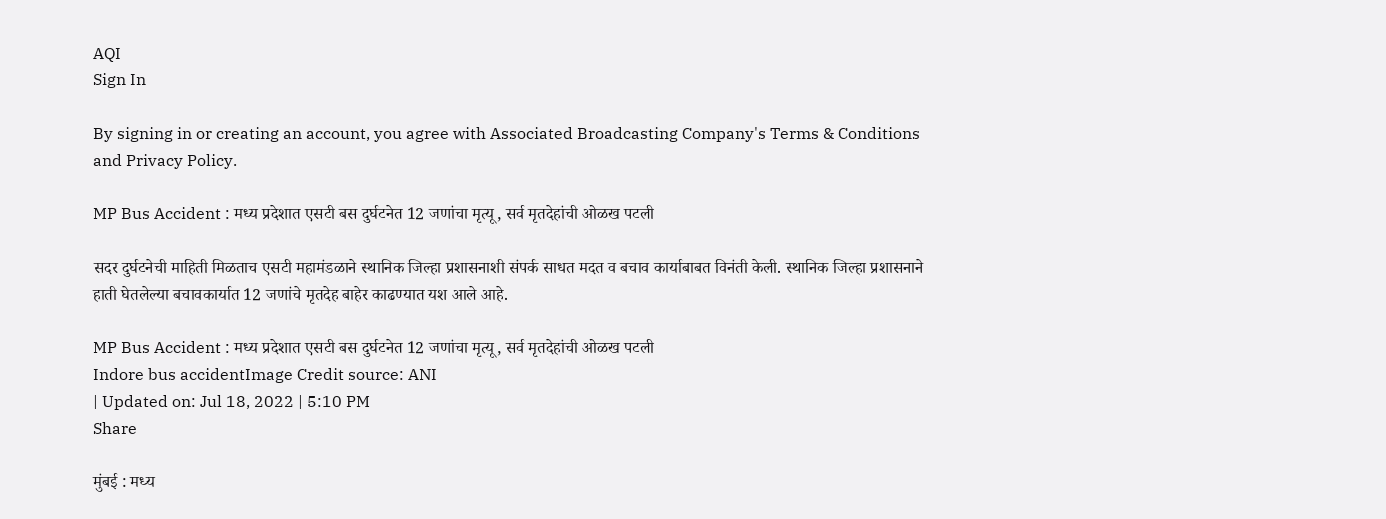AQI
Sign In

By signing in or creating an account, you agree with Associated Broadcasting Company's Terms & Conditions and Privacy Policy.

MP Bus Accident : मध्य प्रदेशात एसटी बस दुर्घटनेत 12 जणांचा मृत्यू, सर्व मृतदेहांची ओळख पटली

सदर दुर्घटनेची माहिती मिळताच एसटी महामंडळाने स्थानिक जिल्हा प्रशासनाशी संपर्क साधत मदत व बचाव कार्याबाबत विनंती केली. स्थानिक जिल्हा प्रशासनाने हाती घेतलेल्या बचावकार्यात 12 जणांचे मृतदेह बाहेर काढण्यात यश आले आहे.

MP Bus Accident : मध्य प्रदेशात एसटी बस दुर्घटनेत 12 जणांचा मृत्यू, सर्व मृतदेहांची ओळख पटली
Indore bus accidentImage Credit source: ANI
| Updated on: Jul 18, 2022 | 5:10 PM
Share

मुंबई : मध्य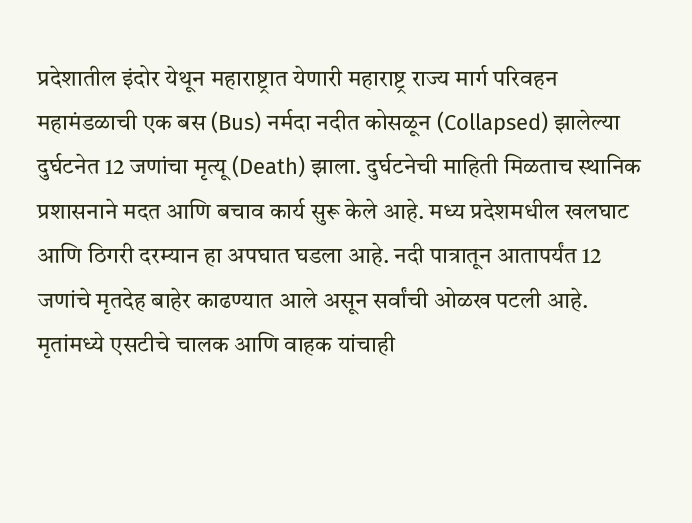प्रदेशातील इंदोर येथून महाराष्ट्रात येणारी महाराष्ट्र राज्य मार्ग परिवहन महामंडळाची एक बस (Bus) नर्मदा नदीत कोसळून (Collapsed) झालेल्या दुर्घटनेत 12 जणांचा मृत्यू (Death) झाला. दुर्घटनेची माहिती मिळताच स्थानिक प्रशासनाने मदत आणि बचाव कार्य सुरू केले आहे. मध्य प्रदेशमधील खलघाट आणि ठिगरी दरम्यान हा अपघात घडला आहे. नदी पात्रातून आतापर्यंत 12 जणांचे मृतदेह बाहेर काढण्यात आले असून सर्वांची ओळख पटली आहे. मृतांमध्ये एसटीचे चालक आणि वाहक यांचाही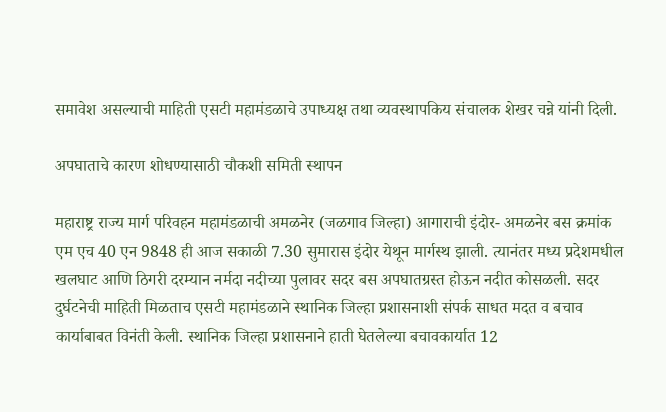समावेश असल्याची माहिती एसटी महामंडळाचे उपाध्यक्ष तथा व्यवस्थापकिय संचालक शेखर चन्ने यांनी दिली.

अपघाताचे कारण शोधण्यासाठी चौकशी समिती स्थापन

महाराष्ट्र राज्य मार्ग परिवहन महामंडळाची अमळनेर (जळगाव जिल्हा) आगाराची इंदोर- अमळनेर बस क्रमांक एम एच 40 एन 9848 ही आज सकाळी 7.30 सुमारास इंदोर येथून मार्गस्थ झाली. त्यानंतर मध्य प्रदेशमधील खलघाट आणि ठिगरी दरम्यान नर्मदा नदीच्या पुलावर सदर बस अपघातग्रस्त होऊन नदीत कोसळली. सदर दुर्घटनेची माहिती मिळताच एसटी महामंडळाने स्थानिक जिल्हा प्रशासनाशी संपर्क साधत मदत व बचाव कार्याबाबत विनंती केली. स्थानिक जिल्हा प्रशासनाने हाती घेतलेल्या बचावकार्यात 12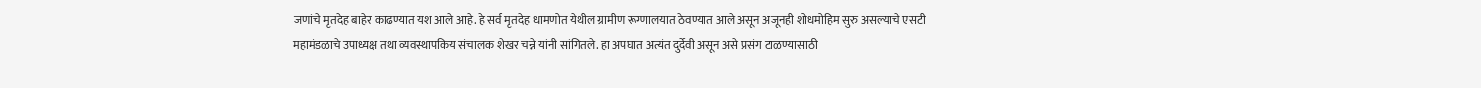जणांचे मृतदेह बाहेर काढण्यात यश आले आहे. हे सर्व मृतदेह धामणोत येथील ग्रामीण रूग्णालयात ठेवण्यात आले असून अजूनही शोधमोहिम सुरु असल्याचे एसटी महामंडळाचे उपाध्यक्ष तथा व्यवस्थापकिय संचालक शेखर चन्ने यांनी सांगितले. हा अपघात अत्यंत दुर्देवी असून असे प्रसंग टाळण्यासाठी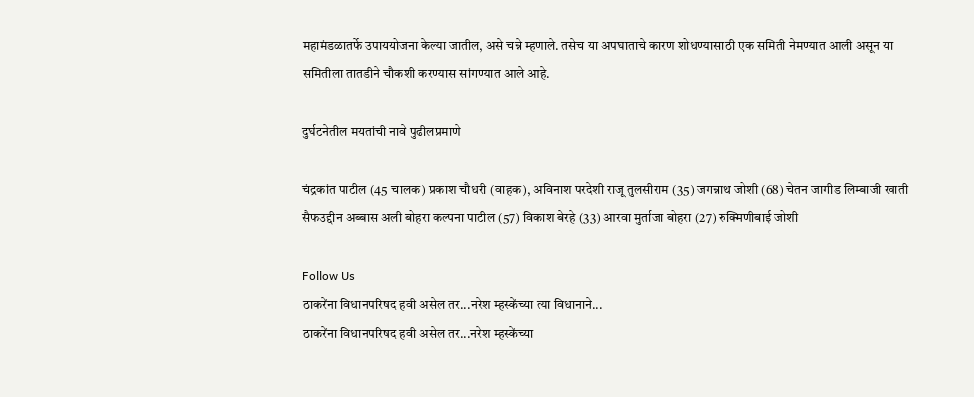महामंडळातर्फे उपाययोजना केल्या जातील, असे चन्ने म्हणाले. तसेच या अपघाताचे कारण शोधण्यासाठी एक समिती नेमण्यात आली असून या समितीला तातडीने चौकशी करण्यास सांगण्यात आले आहे.

दुर्घटनेतील मयतांची नावे पुढीलप्रमाणे

चंद्रकांत पाटील (45 चालक) प्रकाश चौधरी (वाहक), अविनाश परदेशी राजू तुलसीराम (35) जगन्नाथ जोशी (68) चेतन जागीड लिम्बाजी खाती सैफउद्दीन अब्बास अली बोहरा कल्पना पाटील (57) विकाश बेरहे (33) आरवा मुर्ताजा बोहरा (27) रुक्मिणीबाई जोशी

Follow Us
ठाकरेंना विधानपरिषद हवी असेल तर...नरेश म्हस्केंच्या त्या विधानाने...
ठाकरेंना विधानपरिषद हवी असेल तर...नरेश म्हस्केंच्या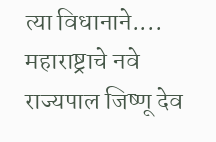त्या विधानाने....
महाराष्ट्राचे नवे राज्यपाल जिष्णू देव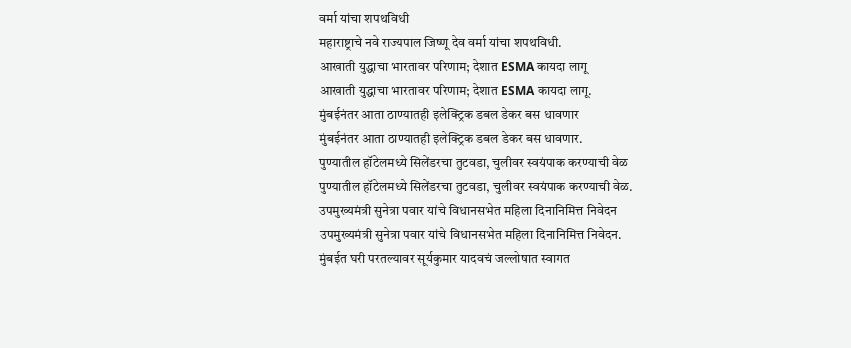वर्मा यांचा शपथविधी
महाराष्ट्राचे नवे राज्यपाल जिष्णू देव वर्मा यांचा शपथविधी.
आखाती युद्धाचा भारतावर परिणाम; देशात ESMA कायदा लागू
आखाती युद्धाचा भारतावर परिणाम; देशात ESMA कायदा लागू.
मुंबईनंतर आता ठाण्यातही इलेक्ट्रिक डबल डेकर बस धावणार
मुंबईनंतर आता ठाण्यातही इलेक्ट्रिक डबल डेकर बस धावणार.
पुण्यातील हॉटेलमध्ये सिलेंडरचा तुटवडा, चुलीवर स्वयंपाक करण्याची वेळ
पुण्यातील हॉटेलमध्ये सिलेंडरचा तुटवडा, चुलीवर स्वयंपाक करण्याची वेळ.
उपमुख्यमंत्री सुनेत्रा पवार यांचे विधानसभेत महिला दिनानिमित्त निवेदन
उपमुख्यमंत्री सुनेत्रा पवार यांचे विधानसभेत महिला दिनानिमित्त निवेदन.
मुंबईत घरी परतल्यावर सूर्यकुमार यादवचं जल्लोषात स्वागत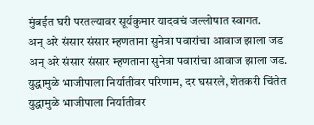मुंबईत घरी परतल्यावर सूर्यकुमार यादवचं जल्लोषात स्वागत.
अन् अरे संसार संसार म्हणताना सुनेत्रा पवारांचा आवाज झाला जड
अन् अरे संसार संसार म्हणताना सुनेत्रा पवारांचा आवाज झाला जड.
युद्धामुळे भाजीपाला निर्यातीवर परिणाम, दर घसरले, शेतकरी चिंतेत
युद्धामुळे भाजीपाला निर्यातीवर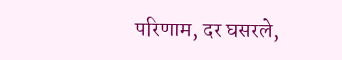परिणाम, दर घसरले,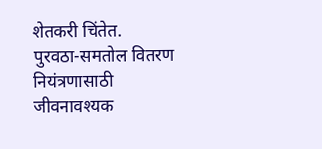शेतकरी चिंतेत.
पुरवठा-समतोल वितरण नियंत्रणासाठी जीवनावश्यक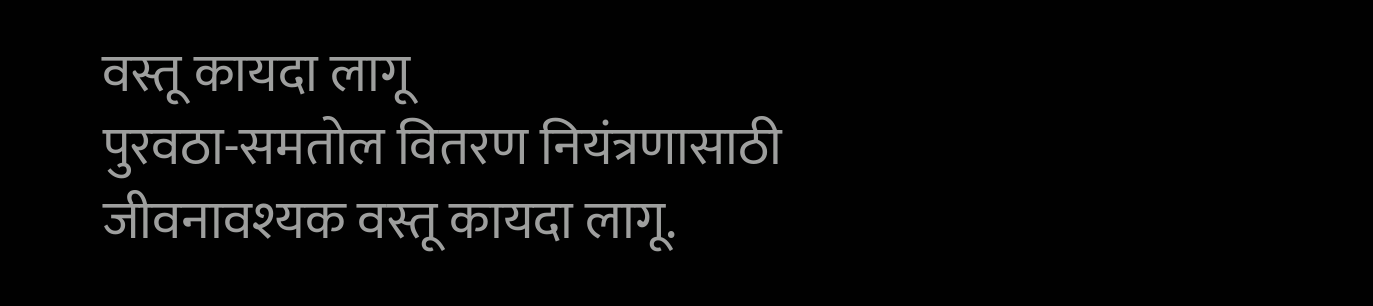वस्तू कायदा लागू
पुरवठा-समतोल वितरण नियंत्रणासाठी जीवनावश्यक वस्तू कायदा लागू.